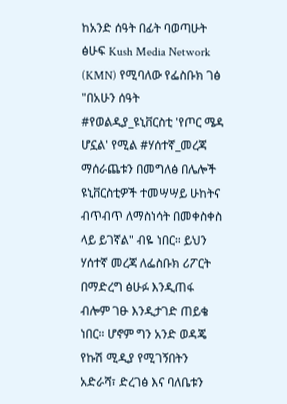ከአንድ ሰዓት በፊት ባወጣሁት ፅሁፍ Kush Media Network (KMN) የሚባለው የፌስቡክ ገፅ "በአሁን ሰዓት #የወልዲያ_ዩኒቨርስቲ 'የጦር ሜዳ ሆኗል' የሚል #ሃሰተኛ_መረጃ ማሰራጨቱን በመግለፅ በሌሎች ዩኒቨርስቲዎች ተመሣሣይ ሁከትና ብጥብጥ ለማስነሳት በመቀስቀስ ላይ ይገኛል" ብዬ ነበር። ይህን ሃሰተኛ መረጃ ለፌስቡክ ሪፖርት በማድረግ ፅሁፉ እንዲጠፋ ብሎም ገፁ እንዲታገድ ጠይቄ ነበር። ሆኖም ግን አንድ ወዳጄ የኩሽ ሚዲያ የሚገኝበትን አድራሻ፣ ድረገፅ እና ባለቤቱን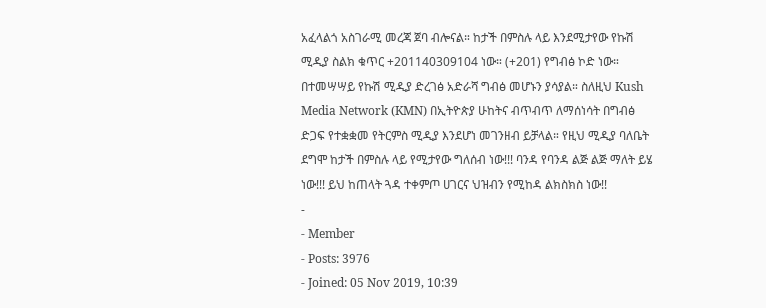አፈላልጎ አስገራሚ መረጃ ጀባ ብሎናል። ከታች በምስሉ ላይ እንደሚታየው የኩሽ ሚዲያ ስልክ ቁጥር +201140309104 ነው። (+201) የግብፅ ኮድ ነው። በተመሣሣይ የኩሽ ሚዲያ ድረገፅ አድራሻ ግብፅ መሆኑን ያሳያል። ስለዚህ Kush Media Network (KMN) በኢትዮጵያ ሁከትና ብጥብጥ ለማሰነሳት በግብፅ ድጋፍ የተቋቋመ የትርምስ ሚዲያ እንደሆነ መገንዘብ ይቻላል። የዚህ ሚዲያ ባለቤት ደግሞ ከታች በምስሉ ላይ የሚታየው ግለሰብ ነው!!! ባንዳ የባንዳ ልጅ ልጅ ማለት ይሄ ነው!!! ይህ ከጠላት ጓዳ ተቀምጦ ሀገርና ህዝብን የሚከዳ ልክስክስ ነው!!
-
- Member
- Posts: 3976
- Joined: 05 Nov 2019, 10:39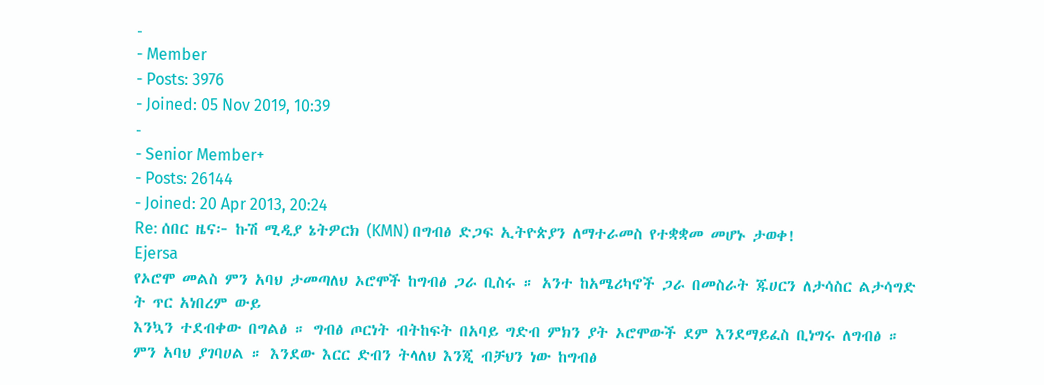-
- Member
- Posts: 3976
- Joined: 05 Nov 2019, 10:39
-
- Senior Member+
- Posts: 26144
- Joined: 20 Apr 2013, 20:24
Re: ሰበር ዜና፦ ኩሽ ሚዲያ ኔትዎርክ (KMN) በግብፅ ድጋፍ ኢትዮጵያን ለማተራመስ የተቋቋመ መሆኑ ታወቀ!
Ejersa
የኦሮሞ መልስ ምን አባህ ታመጣለህ ኦሮሞች ከግብፅ ጋራ ቢስሩ ። አንተ ከአሜሪካኖች ጋራ በመስራት ጁሀርን ለታሳስር ልታሳግድ ት ጥር አነበረም ውይ
እንኳን ተደብቀው በግልፅ ። ግብፅ ጦርነት ብትከፍት በአባይ ግድብ ምክን ያት ኦሮሞውች ደም እንደማይፈስ ቢነግሩ ለግብፅ ። ምን አባህ ያገባሀል ። እንደው እርር ድብን ትላለህ እንጂ ብቻህን ነው ከግብፅ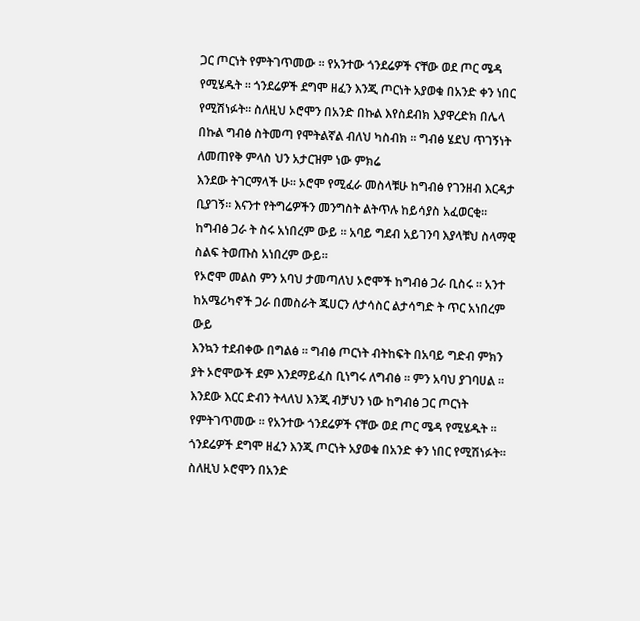ጋር ጦርነት የምትገጥመው ። የአንተው ጎንደሬዎች ናቸው ወደ ጦር ሜዳ የሚሄዱት ። ጎንደሬዎች ደግሞ ዘፈን እንጂ ጦርነት አያወቁ በአንድ ቀን ነበር የሚሽነፉት። ስለዚህ ኦሮሞን በአንድ በኩል እየስደብክ እያዋረድክ በሌላ በኩል ግብፅ ስትመጣ የሞትልኛል ብለህ ካስብክ ። ግብፅ ሄደህ ጥገኝነት ለመጠየቅ ምላስ ህን አታርዝም ነው ምክሬ
እንደው ትገርማላች ሁ። ኦሮሞ የሚፈራ መስላቹሁ ከግብፅ የገንዘብ እርዳታ ቢያገኝ። እናንተ የትግሬዎችን መንግስት ልትጥሉ ከይሳያስ አፈወርቂ። ከግብፅ ጋራ ት ስሩ አነበረም ውይ ። አባይ ግደብ አይገንባ እያላቹህ ስላማዊ ስልፍ ትወጡስ አነበረም ውይ።
የኦሮሞ መልስ ምን አባህ ታመጣለህ ኦሮሞች ከግብፅ ጋራ ቢስሩ ። አንተ ከአሜሪካኖች ጋራ በመስራት ጁሀርን ለታሳስር ልታሳግድ ት ጥር አነበረም ውይ
እንኳን ተደብቀው በግልፅ ። ግብፅ ጦርነት ብትከፍት በአባይ ግድብ ምክን ያት ኦሮሞውች ደም እንደማይፈስ ቢነግሩ ለግብፅ ። ምን አባህ ያገባሀል ። እንደው እርር ድብን ትላለህ እንጂ ብቻህን ነው ከግብፅ ጋር ጦርነት የምትገጥመው ። የአንተው ጎንደሬዎች ናቸው ወደ ጦር ሜዳ የሚሄዱት ። ጎንደሬዎች ደግሞ ዘፈን እንጂ ጦርነት አያወቁ በአንድ ቀን ነበር የሚሽነፉት። ስለዚህ ኦሮሞን በአንድ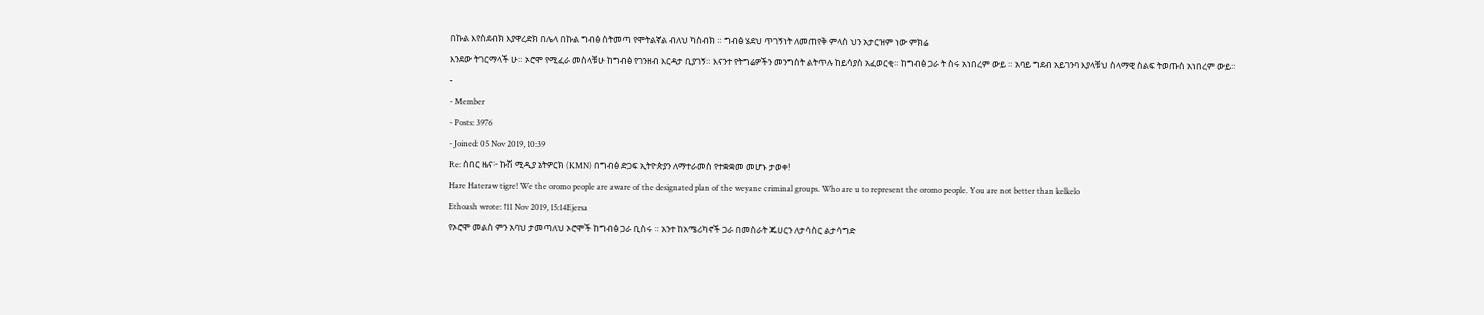በኩል እየስደብክ እያዋረድክ በሌላ በኩል ግብፅ ስትመጣ የሞትልኛል ብለህ ካስብክ ። ግብፅ ሄደህ ጥገኝነት ለመጠየቅ ምላስ ህን አታርዝም ነው ምክሬ
እንደው ትገርማላች ሁ። ኦሮሞ የሚፈራ መስላቹሁ ከግብፅ የገንዘብ እርዳታ ቢያገኝ። እናንተ የትግሬዎችን መንግስት ልትጥሉ ከይሳያስ አፈወርቂ። ከግብፅ ጋራ ት ስሩ አነበረም ውይ ። አባይ ግደብ አይገንባ እያላቹህ ስላማዊ ስልፍ ትወጡስ አነበረም ውይ።
-
- Member
- Posts: 3976
- Joined: 05 Nov 2019, 10:39
Re: ሰበር ዜና፦ ኩሽ ሚዲያ ኔትዎርክ (KMN) በግብፅ ድጋፍ ኢትዮጵያን ለማተራመስ የተቋቋመ መሆኑ ታወቀ!
Hare Hateraw tigre! We the oromo people are aware of the designated plan of the weyane criminal groups. Who are u to represent the oromo people. You are not better than kelkelo
Ethoash wrote: ↑11 Nov 2019, 15:14Ejersa
የኦሮሞ መልስ ምን አባህ ታመጣለህ ኦሮሞች ከግብፅ ጋራ ቢስሩ ። አንተ ከአሜሪካኖች ጋራ በመስራት ጁሀርን ለታሳስር ልታሳግድ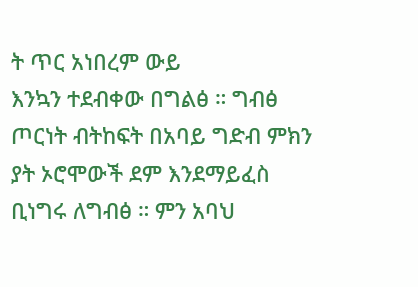ት ጥር አነበረም ውይ
እንኳን ተደብቀው በግልፅ ። ግብፅ ጦርነት ብትከፍት በአባይ ግድብ ምክን ያት ኦሮሞውች ደም እንደማይፈስ ቢነግሩ ለግብፅ ። ምን አባህ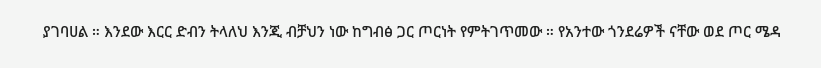ያገባሀል ። እንደው እርር ድብን ትላለህ እንጂ ብቻህን ነው ከግብፅ ጋር ጦርነት የምትገጥመው ። የአንተው ጎንደሬዎች ናቸው ወደ ጦር ሜዳ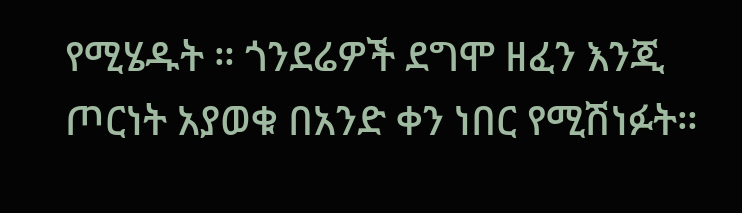የሚሄዱት ። ጎንደሬዎች ደግሞ ዘፈን እንጂ ጦርነት አያወቁ በአንድ ቀን ነበር የሚሽነፉት።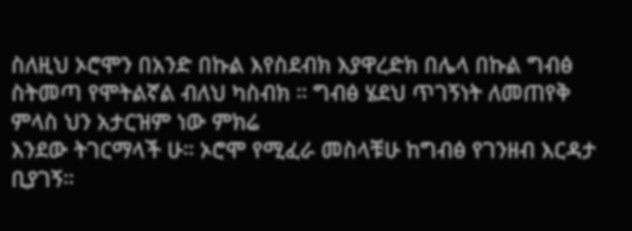ስለዚህ ኦሮሞን በአንድ በኩል እየስደብክ እያዋረድክ በሌላ በኩል ግብፅ ስትመጣ የሞትልኛል ብለህ ካስብክ ። ግብፅ ሄደህ ጥገኝነት ለመጠየቅ ምላስ ህን አታርዝም ነው ምክሬ
እንደው ትገርማላች ሁ። ኦሮሞ የሚፈራ መስላቹሁ ከግብፅ የገንዘብ እርዳታ ቢያገኝ።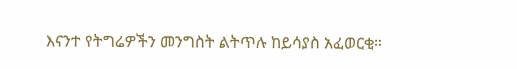እናንተ የትግሬዎችን መንግስት ልትጥሉ ከይሳያስ አፈወርቂ።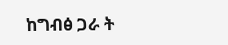ከግብፅ ጋራ ት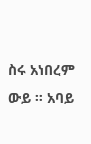ስሩ አነበረም ውይ ። አባይ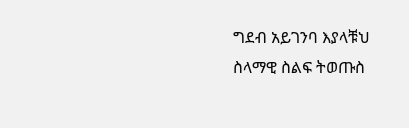ግደብ አይገንባ እያላቹህ ስላማዊ ስልፍ ትወጡስ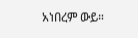አነበረም ውይ።